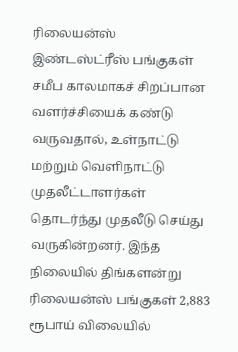ரிலையன்ஸ் இண்டஸ்ட்ரீஸ் பங்குகள் சமீப காலமாகச் சிறப்பான வளர்ச்சியைக் கண்டு வருவதால், உள்நாட்டு மற்றும் வெளிநாட்டு முதலீட்டாளர்கள் தொடர்ந்து முதலீடு செய்து வருகின்றனர். இந்த நிலையில் திங்களன்று ரிலையன்ஸ் பங்குகள் 2,883 ரூபாய் விலையில்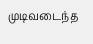முடிவடைந்த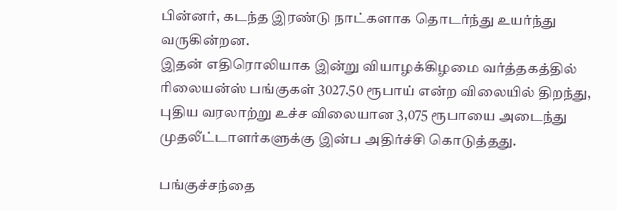பின்னர், கடந்த இரண்டு நாட்களாக தொடர்ந்து உயர்ந்து வருகின்றன.
இதன் எதிரொலியாக இன்று வியாழக்கிழமை வர்த்தகத்தில் ரிலையன்ஸ் பங்குகள் 3027.50 ரூபாய் என்ற விலையில் திறந்து, புதிய வரலாற்று உச்ச விலையான 3,075 ரூபாயை அடைந்து முதலீட்டாளர்களுக்கு இன்ப அதிர்ச்சி கொடுத்தது.

பங்குச்சந்தை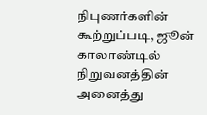நிபுணர்களின் கூற்றுப்படி, ஜூன் காலாண்டில் நிறுவனத்தின் அனைத்து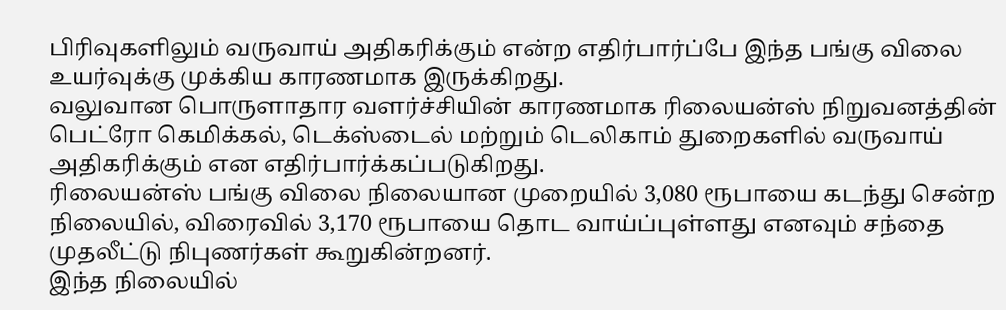பிரிவுகளிலும் வருவாய் அதிகரிக்கும் என்ற எதிர்பார்ப்பே இந்த பங்கு விலை உயர்வுக்கு முக்கிய காரணமாக இருக்கிறது.
வலுவான பொருளாதார வளர்ச்சியின் காரணமாக ரிலையன்ஸ் நிறுவனத்தின் பெட்ரோ கெமிக்கல், டெக்ஸ்டைல் மற்றும் டெலிகாம் துறைகளில் வருவாய் அதிகரிக்கும் என எதிர்பார்க்கப்படுகிறது.
ரிலையன்ஸ் பங்கு விலை நிலையான முறையில் 3,080 ரூபாயை கடந்து சென்ற நிலையில், விரைவில் 3,170 ரூபாயை தொட வாய்ப்புள்ளது எனவும் சந்தை முதலீட்டு நிபுணர்கள் கூறுகின்றனர்.
இந்த நிலையில்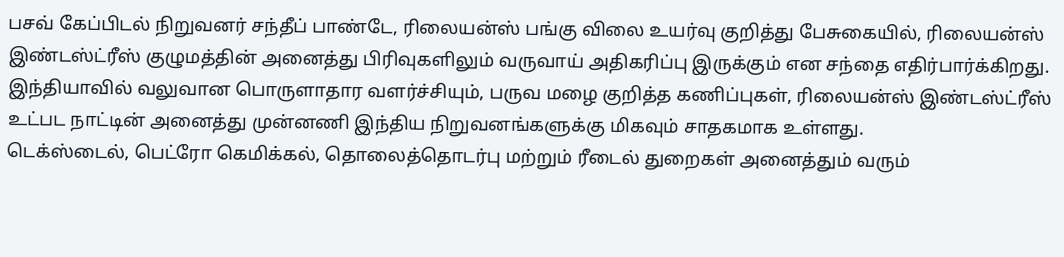பசவ் கேப்பிடல் நிறுவனர் சந்தீப் பாண்டே, ரிலையன்ஸ் பங்கு விலை உயர்வு குறித்து பேசுகையில், ரிலையன்ஸ் இண்டஸ்ட்ரீஸ் குழுமத்தின் அனைத்து பிரிவுகளிலும் வருவாய் அதிகரிப்பு இருக்கும் என சந்தை எதிர்பார்க்கிறது. இந்தியாவில் வலுவான பொருளாதார வளர்ச்சியும், பருவ மழை குறித்த கணிப்புகள், ரிலையன்ஸ் இண்டஸ்ட்ரீஸ் உட்பட நாட்டின் அனைத்து முன்னணி இந்திய நிறுவனங்களுக்கு மிகவும் சாதகமாக உள்ளது.
டெக்ஸ்டைல், பெட்ரோ கெமிக்கல், தொலைத்தொடர்பு மற்றும் ரீடைல் துறைகள் அனைத்தும் வரும்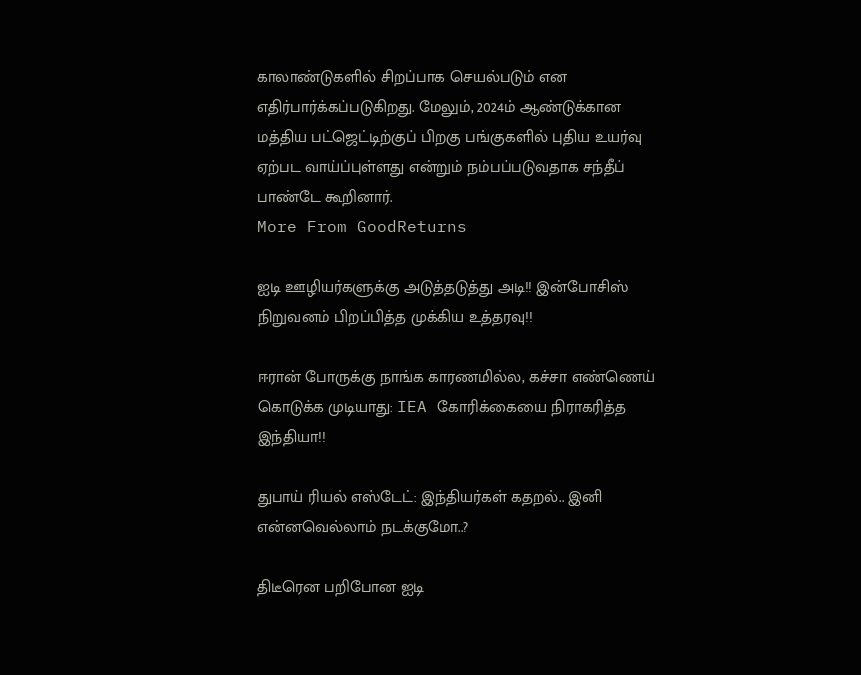காலாண்டுகளில் சிறப்பாக செயல்படும் என எதிர்பார்க்கப்படுகிறது. மேலும், 2024ம் ஆண்டுக்கான மத்திய பட்ஜெட்டிற்குப் பிறகு பங்குகளில் புதிய உயர்வு ஏற்பட வாய்ப்புள்ளது என்றும் நம்பப்படுவதாக சந்தீப் பாண்டே கூறினார்.
More From GoodReturns

ஐடி ஊழியர்களுக்கு அடுத்தடுத்து அடி!! இன்போசிஸ் நிறுவனம் பிறப்பித்த முக்கிய உத்தரவு!!

ஈரான் போருக்கு நாங்க காரணமில்ல, கச்சா எண்ணெய் கொடுக்க முடியாது: IEA கோரிக்கையை நிராகரித்த இந்தியா!!

துபாய் ரியல் எஸ்டேட்: இந்தியர்கள் கதறல்.. இனி என்னவெல்லாம் நடக்குமோ..?

திடீரென பறிபோன ஐடி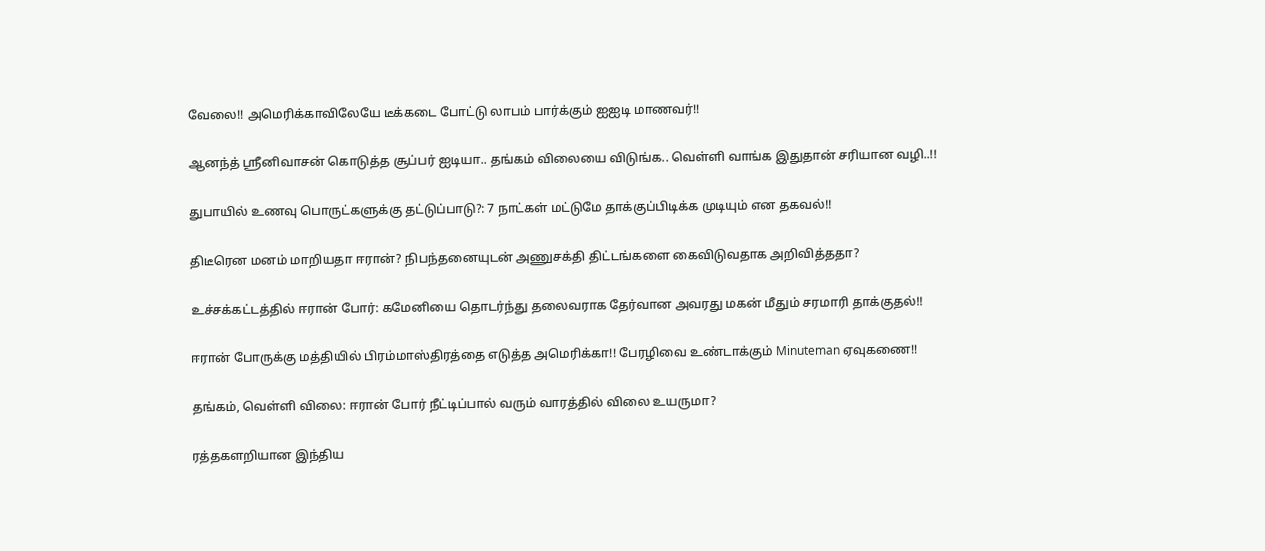வேலை!! அமெரிக்காவிலேயே டீக்கடை போட்டு லாபம் பார்க்கும் ஐஐடி மாணவர்!!

ஆனந்த் ஸ்ரீனிவாசன் கொடுத்த சூப்பர் ஐடியா.. தங்கம் விலையை விடுங்க.. வெள்ளி வாங்க இதுதான் சரியான வழி..!!

துபாயில் உணவு பொருட்களுக்கு தட்டுப்பாடு?: 7 நாட்கள் மட்டுமே தாக்குப்பிடிக்க முடியும் என தகவல்!!

திடீரென மனம் மாறியதா ஈரான்? நிபந்தனையுடன் அணுசக்தி திட்டங்களை கைவிடுவதாக அறிவித்ததா?

உச்சக்கட்டத்தில் ஈரான் போர்: கமேனியை தொடர்ந்து தலைவராக தேர்வான அவரது மகன் மீதும் சரமாரி தாக்குதல்!!

ஈரான் போருக்கு மத்தியில் பிரம்மாஸ்திரத்தை எடுத்த அமெரிக்கா!! பேரழிவை உண்டாக்கும் Minuteman ஏவுகணை!!

தங்கம், வெள்ளி விலை: ஈரான் போர் நீட்டிப்பால் வரும் வாரத்தில் விலை உயருமா?

ரத்தகளறியான இந்திய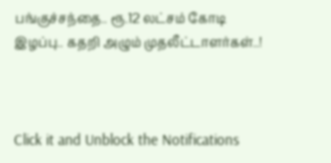பங்குச்சந்தை.. ரூ.12 லட்சம் கோடி இழப்பு.. கதறி அழும் முதலீட்டாளர்கள்..!



Click it and Unblock the Notifications